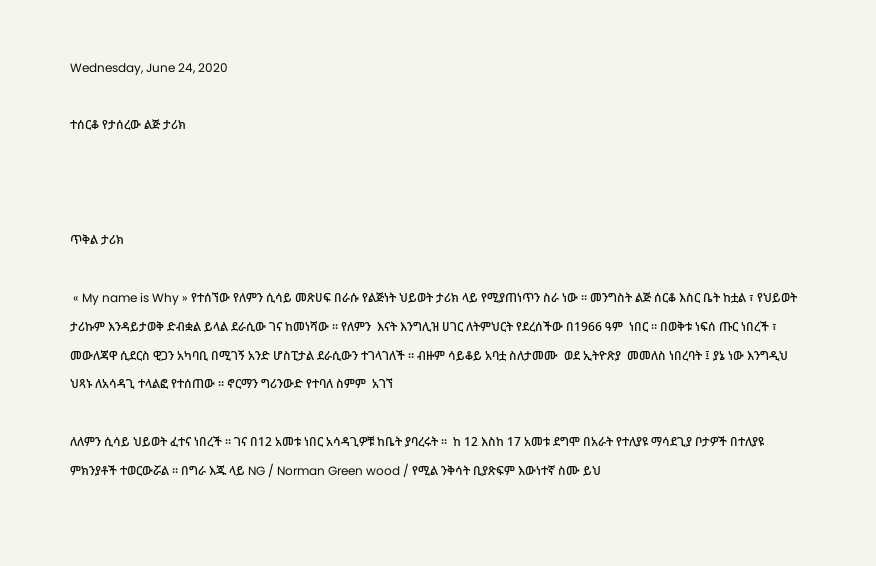Wednesday, June 24, 2020

ተሰርቆ የታሰረው ልጅ ታሪክ



ጥቅል ታሪክ

 « My name is Why » የተሰኘው የለምን ሲሳይ መጽሀፍ በራሱ የልጅነት ህይወት ታሪክ ላይ የሚያጠነጥን ስራ ነው ። መንግስት ልጅ ሰርቆ እስር ቤት ከቷል ፣ የህይወት ታሪኩም እንዳይታወቅ ድብቋል ይላል ደራሲው ገና ከመነሻው ። የለምን  እናት እንግሊዝ ሀገር ለትምህርት የደረሰችው በ1966 ዓም  ነበር ። በወቅቱ ነፍሰ ጡር ነበረች ፣ መውለጃዋ ሲደርስ ዊጋን አካባቢ በሚገኝ አንድ ሆስፒታል ደራሲውን ተገላገለች ። ብዙም ሳይቆይ አባቷ ስለታመሙ  ወደ ኢትዮጽያ  መመለስ ነበረባት ፤ ያኔ ነው እንግዲህ ህጻኑ ለአሳዳጊ ተላልፎ የተሰጠው ። ኖርማን ግሪንውድ የተባለ ስምም  አገኘ

ለለምን ሲሳይ ህይወት ፈተና ነበረች ። ገና በ12 አመቱ ነበር አሳዳጊዎቹ ከቤት ያባረሩት ።  ከ 12 እስከ 17 አመቱ ደግሞ በአራት የተለያዩ ማሳደጊያ ቦታዎች በተለያዩ ምክንያቶች ተወርውሯል ። በግራ እጁ ላይ NG / Norman Green wood / የሚል ንቅሳት ቢያጽፍም እውነተኛ ስሙ ይህ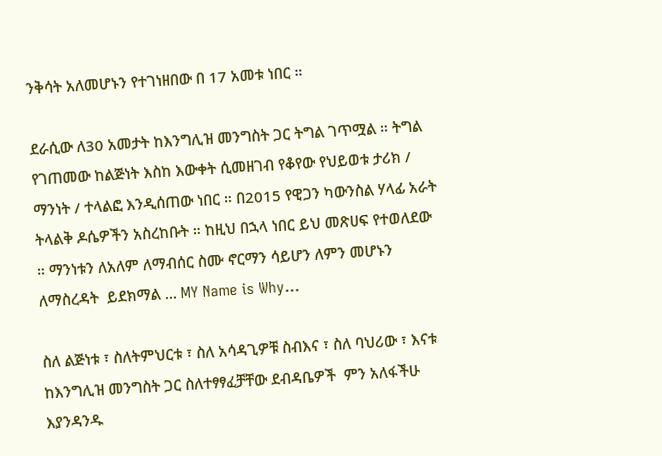ንቅሳት አለመሆኑን የተገነዘበው በ 17 አመቱ ነበር ።

ደራሲው ለ30 አመታት ከእንግሊዝ መንግስት ጋር ትግል ገጥሟል ። ትግል የገጠመው ከልጅነት እስከ እውቀት ሲመዘገብ የቆየው የህይወቱ ታሪክ / ማንነት / ተላልፎ እንዲሰጠው ነበር ። በ2015 የዊጋን ካውንስል ሃላፊ አራት ትላልቅ ዶሴዎችን አስረከቡት ። ከዚህ በኋላ ነበር ይህ መጽሀፍ የተወለደው ። ማንነቱን ለአለም ለማብሰር ስሙ ኖርማን ሳይሆን ለምን መሆኑን ለማስረዳት  ይደክማል ... MY Name is Why…

ስለ ልጅነቱ ፣ ስለትምህርቱ ፣ ስለ አሳዳጊዎቹ ስብእና ፣ ስለ ባህሪው ፣ እናቱ ከእንግሊዝ መንግስት ጋር ስለተፃፃፈቻቸው ደብዳቤዎች  ምን አለፋችሁ እያንዳንዱ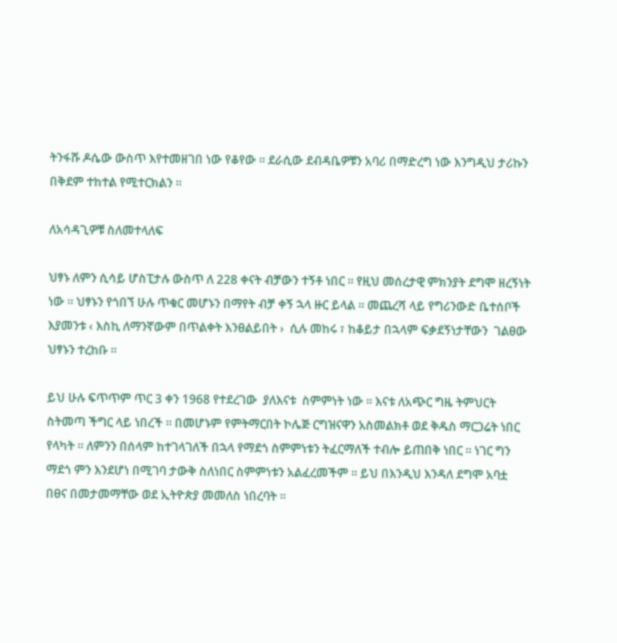ትንፋሹ ዶሴው ውስጥ እየተመዘገበ ነው የቆየው ። ደራሲው ደብዳቤዎቹን አባሪ በማድረግ ነው እንግዲህ ታሪኩን በቅደም ተከተል የሚተርክልን ።

ለአሳዳጊዎቹ ስለመተላለፍ

ህፃኑ ለምን ሲሳይ ሆስፒታሉ ውስጥ ለ 228 ቀናት ብቻውን ተኝቶ ነበር ። የዚህ መሰረታዊ ምክንያት ደግሞ ዘረኝነት ነው ። ህፃኑን የጎበኘ ሁሉ ጥቁር መሆኑን በማየት ብቻ ቀኝ ኋላ ዙር ይላል ። መጨረሻ ላይ የግሪንውድ ቤተሰቦች እያመንቱ ‹ እስኪ ለማንኛውም በጥልቀት እንፀልይበት ›  ሲሉ መከሩ ፣ ከቆይታ በኋላም ፍቃደኝነታቸውን  ገልፀው ህፃኑን ተረከቡ ።

ይህ ሁሉ ፍጥጥም ጥር 3 ቀን 1968 የተደረገው  ያለእናቱ  ስምምነት ነው ። እናቱ ለአጭር ግዜ ትምህርት ስትመጣ ችግር ላይ ነበረች ። በመሆኑም የምትማርበት ኮሌጅ ርግዝናዋን አስመልክቶ ወደ ቅዱስ ማርጋሬት ነበር የላካት ። ለምንን በሰላም ከተገላገለች በኋላ የማደጎ ስምምነቱን ትፈርማለች ተብሎ ይጠበቅ ነበር ። ነገር ግን ማደጎ ምን እንደሆነ በሚገባ ታውቅ ስለነበር ስምምነቱን አልፈረመችም ። ይህ በእንዲህ እንዳለ ደግሞ አባቷ  በፀና በመታመማቸው ወደ ኢትዮጵያ መመለስ ነበረባት ።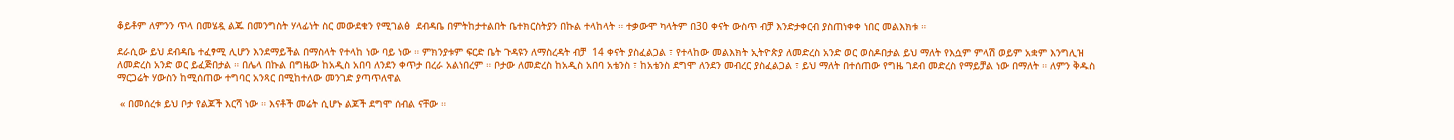ቆይቶም ለምንን ጥላ በመሄዷ ልጁ በመንግስት ሃላፊነት ስር መውደቁን የሚገልፅ  ደብዳቤ በምትከታተልበት ቤተክርስትያን በኩል ተላከላት ። ተቃውሞ ካላትም በ30 ቀናት ውስጥ ብቻ እንድታቀርብ ያስጠነቀቀ ነበር መልእክቱ ።

ደራሲው ይህ ደብዳቤ ተፈፃሚ ሊሆን እንደማይችል በማስላት የተላከ ነው ባይ ነው ። ምክንያቱም ፍርድ ቤት ጉዳዩን ለማስረዳት ብቻ  14 ቀናት ያስፈልጋል ፣ የተላከው መልእክት ኢትዮጵያ ለመድረስ አንድ ወር ወስዶበታል ይህ ማለት የእሷም ምላሽ ወይም አቋም እንግሊዝ ለመድረስ አንድ ወር ይፈጅበታል ። በሌላ በኩል በግዜው ከአዲስ አበባ ለንደን ቀጥታ በረራ አልነበረም ። ቦታው ለመድረስ ከአዲስ አበባ አቴንስ ፣ ከአቴንስ ደግሞ ለንደን መብረር ያስፈልጋል ፣ ይህ ማለት በተሰጠው የግዜ ገደብ መድረስ የማይቻል ነው በማለት ። ለምን ቅዱስ ማርጋሬት ሃውስን ከሚሰጠው ተግባር አንጻር በሚከተለው መንገድ ያጣጥለዋል

 « በመሰረቱ ይህ ቦታ የልጆች እርሻ ነው ። እናቶች መሬት ሲሆኑ ልጆች ደግሞ ሰብል ናቸው ።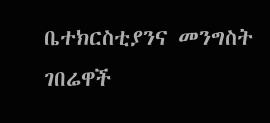ቤተክርስቲያንና መንግስት ገበሬዋች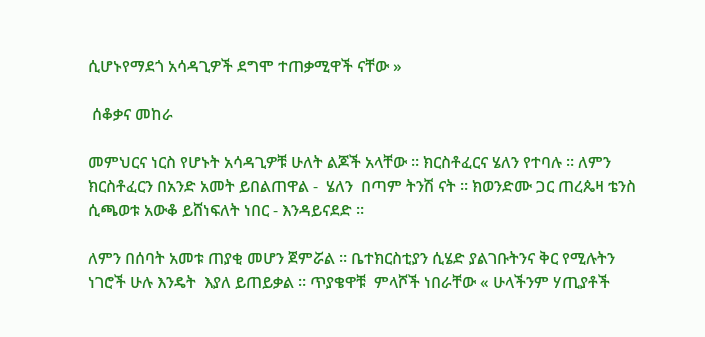ሲሆኑየማደጎ አሳዳጊዎች ደግሞ ተጠቃሚዋች ናቸው »

 ሰቆቃና መከራ

መምህርና ነርስ የሆኑት አሳዳጊዎቹ ሁለት ልጆች አላቸው ። ክርስቶፈርና ሄለን የተባሉ ። ለምን ክርስቶፈርን በአንድ አመት ይበልጠዋል -  ሄለን  በጣም ትንሽ ናት ። ክወንድሙ ጋር ጠረጴዛ ቴንስ ሲጫወቱ አውቆ ይሸነፍለት ነበር - እንዳይናደድ ።

ለምን በሰባት አመቱ ጠያቂ መሆን ጀምሯል ። ቤተክርስቲያን ሲሄድ ያልገቡትንና ቅር የሚሉትን  ነገሮች ሁሉ እንዴት  እያለ ይጠይቃል ። ጥያቄዋቹ  ምላሾች ነበራቸው « ሁላችንም ሃጢያቶች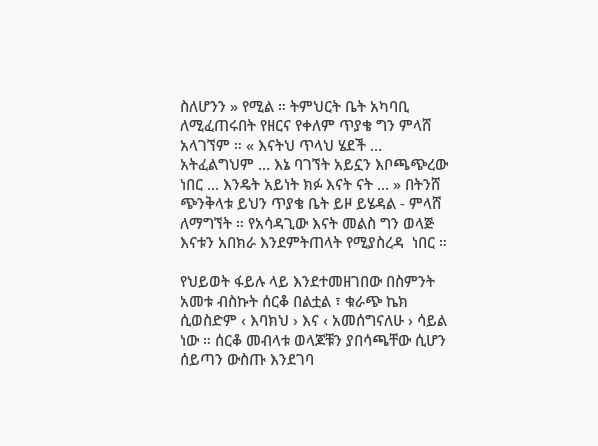ስለሆንን » የሚል ። ትምህርት ቤት አካባቢ ለሚፈጠሩበት የዘርና የቀለም ጥያቄ ግን ምላሸ አላገኘም ። « እናትህ ጥላህ ሄደች … አትፈልግህም … እኔ ባገኘት አይኗን እቦጫጭረው ነበር … እንዴት አይነት ክፉ እናት ናት … » በትንሸ ጭንቅላቱ ይህን ጥያቄ ቤት ይዞ ይሄዳል - ምላሸ ለማግኘት ። የአሳዳጊው እናት መልስ ግን ወላጅ እናቱን አበክራ እንደምትጠላት የሚያስረዳ  ነበር ።

የህይወት ፋይሉ ላይ እንደተመዘገበው በስምንት አመቱ ብስኩት ሰርቆ በልቷል ፣ ቁራጭ ኬክ ሲወስድም ‹ እባክህ › እና ‹ አመሰግናለሁ › ሳይል ነው ። ሰርቆ መብላቱ ወላጆቹን ያበሳጫቸው ሲሆን ሰይጣን ውስጡ እንደገባ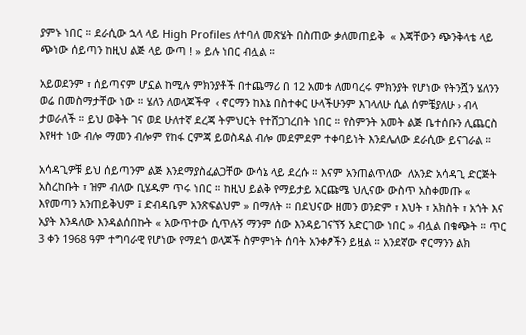ያምኑ ነበር ። ደራሲው ኋላ ላይ High Profiles ለተባለ መጽሄት በስጠው ቃለመጠይቅ  « እጃቸውን ጭንቅላቴ ላይ ጭነው ሰይጣን ከዚህ ልጅ ላይ ውጣ ! » ይሉ ነበር ብሏል ።

አይወደንም ፣ ሰይጣናም ሆኗል ከሚሉ ምክንያቶች በተጨማሪ በ 12 አመቱ ለመባረሩ ምክንያት የሆነው የትንሿን ሄለንን ወሬ በመስማታቸው ነው ። ሄለን ለወላጆችዋ  ‹ ኖርማን ከእኔ በስተቀር ሁላችሁንም እገላለሁ ሲል ሰምቼያለሁ › ብላ ታወራለች ። ይህ ወቅት ገና ወደ ሁለተኛ ደረጃ ትምህርት የተሸጋገረበት ነበር ። የስምንት አመት ልጅ ቤተሰቡን ሊጨርስ እየዛተ ነው ብሎ ማመን ብሎም የከፋ ርምጃ ይወስዳል ብሎ መደምደም ተቀባይነት እንደሌለው ደራሲው ይናገራል ።

አሳዳጊዎቹ ይህ ሰይጣንም ልጅ እንደማያስፈልጋቸው ውሳኔ ላይ ደረሱ ። እናም አንጠልጥለው  ለአንድ አሳዳጊ ድርጅት አስረከቡት ፣ ዝም ብለው ቢሄዱም ጥሩ ነበር ። ከዚህ ይልቅ የማይታይ አርጩሜ ህሊናው ውስጥ አስቀመጡ « እየመጣን አንጠይቅህም ፤ ድብዳቤም አንጽፍልህም » በማለት ። በደህናው ዘመን ወንድም ፣ እህት ፣ አክስት ፣ አጎት እና  አያት እንዳለው እንዳልሰበኩት « አውጥተው ሲጥሉኝ ማንም ሰው እንዳይገናኘኝ አድርገው ነበር » ብሏል በቁጭት ። ጥር 3 ቀን 1968 ዓም ተግባራዊ የሆነው የማደጎ ወላጆች ስምምነት ሰባት አንቀፆችን ይዟል ። አንደኛው ኖርማንን ልክ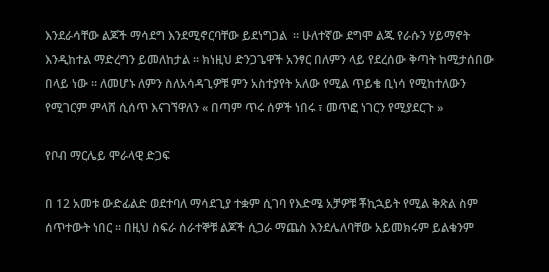እንደራሳቸው ልጆች ማሳደግ እንደሚኖርባቸው ይደነግጋል  ። ሁለተኛው ደግሞ ልጁ የራሱን ሃይማኖት እንዲከተል ማድረግን ይመለከታል ። ክነዚህ ድንጋጌዋች አንፃር በለምን ላይ የደረሰው ቅጣት ከሚታሰበው በላይ ነው ። ለመሆኑ ለምን ስለአሳዳጊዎቹ ምን አስተያየት አለው የሚል ጥይቄ ቢነሳ የሚከተለውን የሚገርም ምላሸ ሲሰጥ እናገኘዋለን « በጣም ጥሩ ሰዎች ነበሩ ፣ መጥፎ ነገርን የሚያደርጉ »

የቦብ ማርሌይ ሞራላዊ ድጋፍ

በ 12 አመቱ ውድፊልድ ወደተባለ ማሳደጊያ ተቋም ሲገባ የእድሜ አቻዎቹ ቾኪኋይት የሚል ቅጽል ስም ሰጥተውት ነበር ። በዚህ ስፍራ ሰራተኞቹ ልጆች ሲጋራ ማጨስ እንደሌለባቸው አይመክሩም ይልቁንም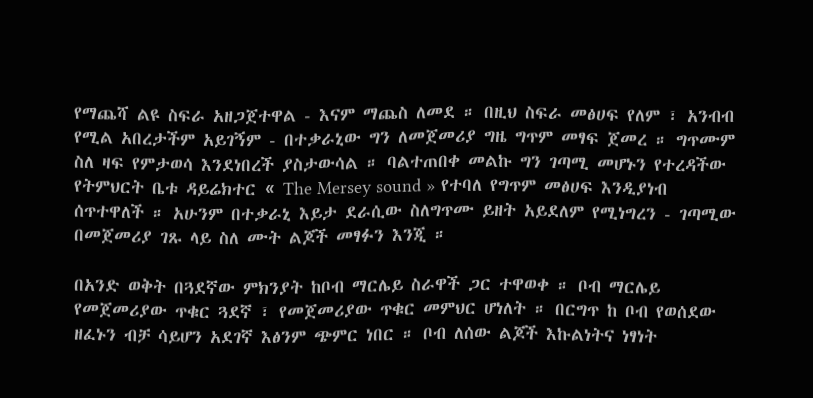የማጨሻ ልዩ ስፍራ አዘጋጀተዋል - እናም ማጨስ ለመደ ። በዚህ ስፍራ መፅሀፍ የለም ፣ አንብብ የሚል አበረታችም አይገኝም - በተቃራኒው ግን ለመጀመሪያ ግዜ ግጥም መፃፍ ጀመረ ። ግጥሙም ስለ ዛፍ የምታወሳ እንደነበረች ያስታውሳል ። ባልተጠበቀ መልኩ ግን ገጣሚ መሆኑን የተረዳችው የትምህርት ቤቱ ዳይሬክተር « The Mersey sound » የተባለ የግጥም መፅሀፍ እንዲያነብ ሰጥተዋለች ። አሁንም በተቃራኒ እይታ ደራሲው ስለግጥሙ ይዘት አይደለም የሚነግረን - ገጣሚው በመጀመሪያ ገጹ ላይ ስለ ሙት ልጆች መፃፉን እንጂ ።

በአንድ ወቅት በጓደኛው ምክንያት ከቦብ ማርሌይ ስራዋች ጋር ተዋወቀ ። ቦብ ማርሌይ የመጀመሪያው ጥቁር ጓደኛ ፣ የመጀመሪያው ጥቁር መምህር ሆነለት ። በርግጥ ከ ቦብ የወሰደው ዘፈኑን ብቻ ሳይሆን አደገኛ እፅንም ጭምር ነበር ። ቦብ ለሰው ልጆች እኩልነትና ነፃነት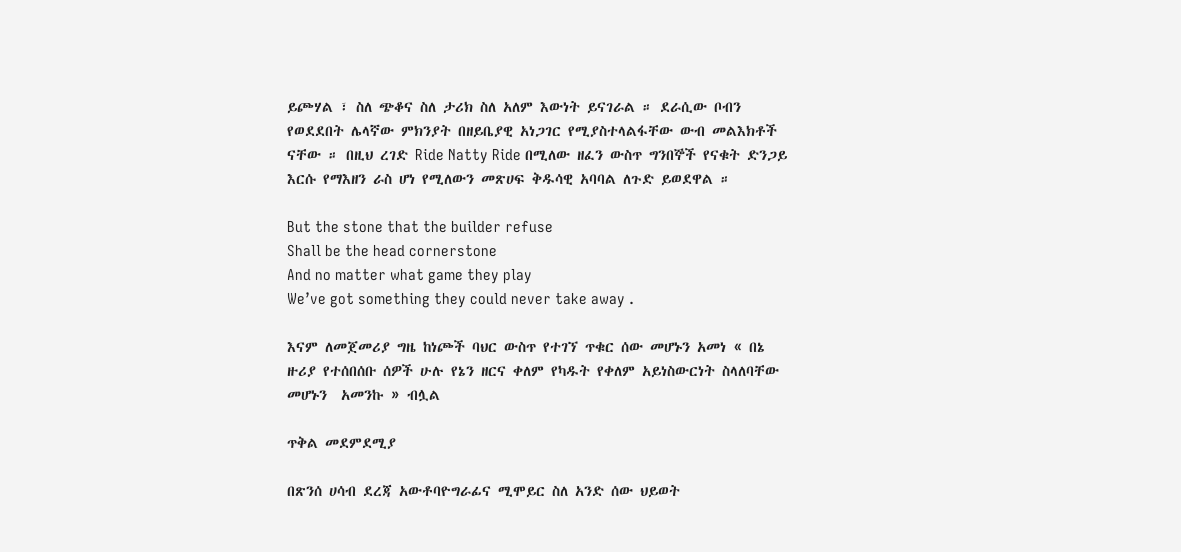ይጮሃል ፣ ስለ ጭቆና ስለ ታሪክ ስለ አለም እውነት ይናገራል ። ደራሲው ቦብን የወደደበት ሌላኛው ምክንያት በዘይቤያዊ አነጋገር የሚያስተላልፋቸው ውብ መልእክቶች ናቸው ። በዚህ ረገድ Ride Natty Ride በሚለው ዘፈን ውስጥ ግንበኞች የናቁት ድንጋይ እርሱ የማእዘን ራስ ሆነ የሚለውን መጽሀፍ ቅዱሳዊ አባባል ለጉድ ይወደዋል ።

But the stone that the builder refuse
Shall be the head cornerstone
And no matter what game they play
We’ve got something they could never take away .

እናም ለመጀመሪያ ግዜ ከነጮች ባህር ውስጥ የተገኘ ጥቁር ሰው መሆኑን አመነ « በኔ ዙሪያ የተሰበሰቡ ሰዎች ሁሉ የኔን ዘርና ቀለም የካዱት የቀለም አይነስውርነት ስላለባቸው መሆኑን  አመንኩ » ብሏል

ጥቅል መደምደሚያ

በጽንሰ ሀሳብ ደረጃ አውቶባዮግራፊና ሚሞይር ስለ አንድ ሰው ህይወት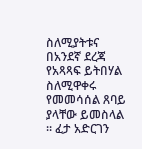ስለሚያትቱና በአንደኛ ደረጃ የአጻጻፍ ይትበሃል ስለሚዋቀሩ የመመሳሰል ጸባይ ያላቸው ይመስላል ። ፈታ አድርገን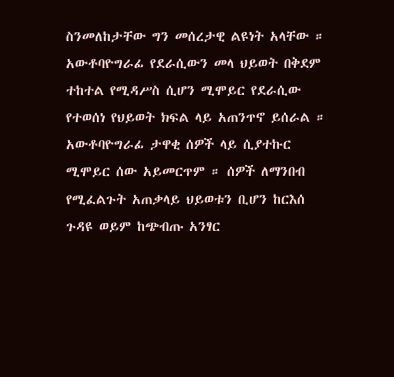ስንመለከታቸው ግን መሰረታዊ ልዩነት አላቸው ። አውቶባዮግራፊ የደራሲውን መላ ህይወት በቅደም ተከተል የሚዳሥስ ሲሆን ሚሞይር የደራሲው የተወሰነ የህይወት ክፍል ላይ አጠንጥኖ ይሰራል ። አውቶባዮግራፊ ታዋቂ ሰዎች ላይ ሲያተኩር ሚሞይር ሰው አይመርጥም ። ሰዎች ለማንበብ የሚፈልጉት አጠቃላይ ህይወቱን ቢሆን ከርእሰ ጉዳዩ ወይም ከጭብጡ አንፃር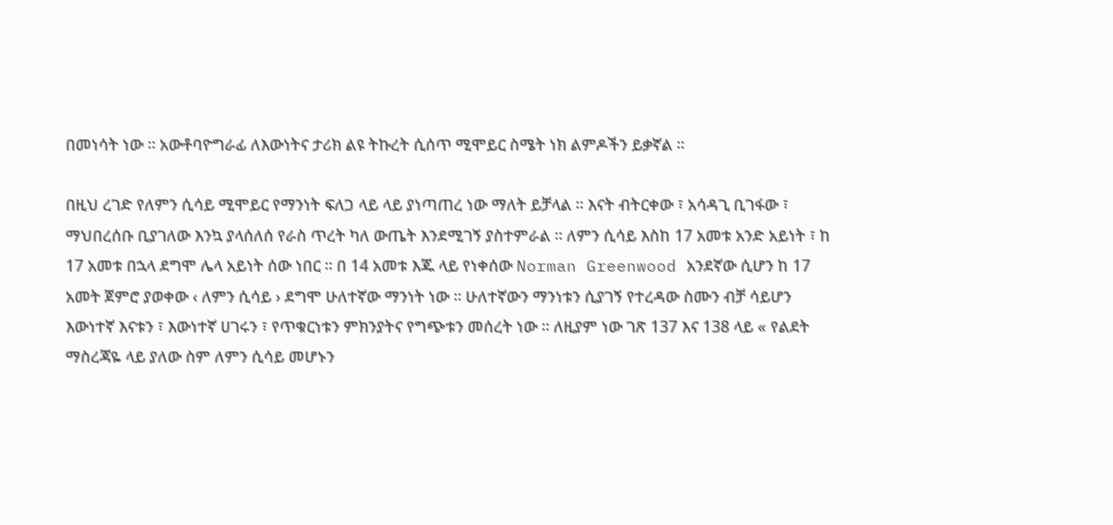በመነሳት ነው ። አውቶባዮግራፊ ለእውነትና ታሪክ ልዩ ትኩረት ሲሰጥ ሚሞይር ስሜት ነክ ልምዶችን ይቃኛል ።

በዚህ ረገድ የለምን ሲሳይ ሚሞይር የማንነት ፍለጋ ላይ ላይ ያነጣጠረ ነው ማለት ይቻላል ። እናት ብትርቀው ፣ አሳዳጊ ቢገፋው ፣ ማህበረሰቡ ቢያገለው እንኳ ያላሰለሰ የራስ ጥረት ካለ ውጤት እንደሚገኝ ያስተምራል ። ለምን ሲሳይ እስከ 17 አመቱ አንድ አይነት ፣ ከ 17 አመቱ በኋላ ደግሞ ሌላ አይነት ሰው ነበር ። በ 14 አመቱ እጁ ላይ የነቀሰው Norman Greenwood አንደኛው ሲሆን ከ 17 አመት ጀምሮ ያወቀው ‹ ለምን ሲሳይ › ደግሞ ሁለተኛው ማንነት ነው ። ሁለተኛውን ማንነቱን ሲያገኝ የተረዳው ስሙን ብቻ ሳይሆን እውነተኛ እናቱን ፣ እውነተኛ ሀገሩን ፣ የጥቁርነቱን ምክንያትና የግጭቱን መሰረት ነው ። ለዚያም ነው ገጽ 137 እና 138 ላይ « የልደት ማስረጃዬ ላይ ያለው ስም ለምን ሲሳይ መሆኑን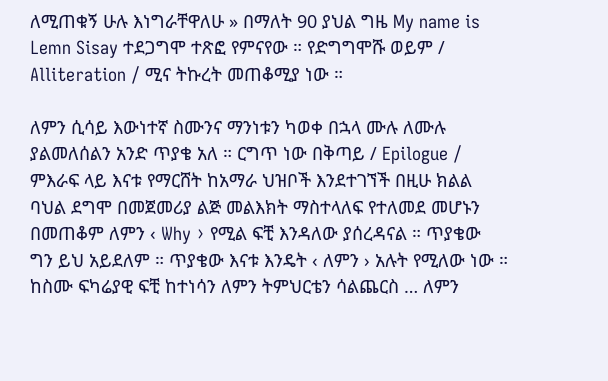ለሚጠቁኝ ሁሉ እነግራቸዋለሁ » በማለት 90 ያህል ግዜ My name is Lemn Sisay ተደጋግሞ ተጽፎ የምናየው ። የድግግሞሹ ወይም / Alliteration / ሚና ትኩረት መጠቆሚያ ነው ።

ለምን ሲሳይ እውነተኛ ስሙንና ማንነቱን ካወቀ በኋላ ሙሉ ለሙሉ ያልመለሰልን አንድ ጥያቄ አለ ። ርግጥ ነው በቅጣይ / Epilogue / ምእራፍ ላይ እናቱ የማርሸት ከአማራ ህዝቦች እንደተገኘች በዚሁ ክልል ባህል ደግሞ በመጀመሪያ ልጅ መልእክት ማስተላለፍ የተለመደ መሆኑን በመጠቆም ለምን ‹ Why › የሚል ፍቺ እንዳለው ያሰረዳናል ። ጥያቄው ግን ይህ አይደለም ። ጥያቄው እናቱ እንዴት ‹ ለምን › አሉት የሚለው ነው ። ከስሙ ፍካሬያዊ ፍቺ ከተነሳን ለምን ትምህርቴን ሳልጨርስ … ለምን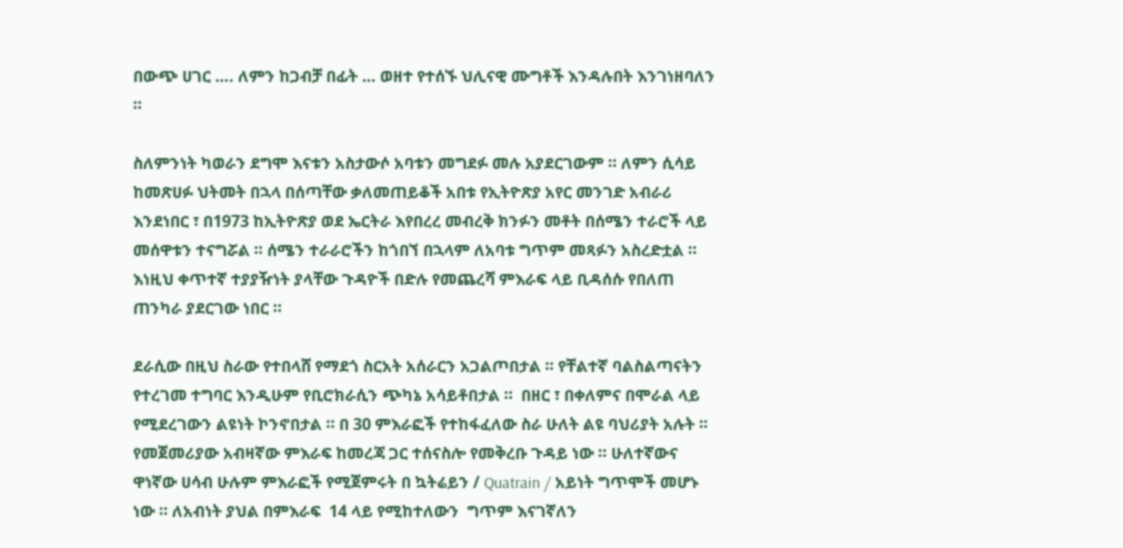በውጭ ሀገር …. ለምን ከጋብቻ በፊት … ወዘተ የተሰኙ ህሊናዊ ሙግቶች እንዳሉበት እንገነዘባለን ።

ስለምንነት ካወራን ደግሞ እናቱን አስታውሶ አባቱን መግደፉ መሉ አያደርገውም ። ለምን ሲሳይ ከመጽሀፉ ህትመት በኋላ በሰጣቸው ቃለመጠይቆች አበቱ የኢትዮጽያ አየር መንገድ አብራሪ እንደነበር ፣ በ1973 ከኢትዮጽያ ወደ ኤርትራ እየበረረ መብረቅ ክንፉን መቶት በሰሜን ተራሮች ላይ መሰዋቱን ተናግሯል ። ሰሜን ተራራሮችን ከጎበኘ በኋላም ለአባቱ ግጥም መጻፉን አስረድቷል ። እነዚህ ቀጥተኛ ተያያዥነት ያላቸው ጉዳዮች በድሉ የመጨረሻ ምእራፍ ላይ ቢዳሰሱ የበለጠ ጠንካራ ያደርገው ነበር ።

ደራሲው በዚህ ስራው የተበላሸ የማደጎ ስርአት አሰራርን አጋልጦበታል ። የቸልተኛ ባልስልጣናትን የተረገመ ተግባር እንዲሁም የቢሮክራሲን ጭካኔ አሳይቶበታል ።  በዘር ፣ በቀለምና በሞራል ላይ የሚደረገውን ልዩነት ኮንኖበታል ። በ 30 ምእራፎች የተከፋፈለው ስራ ሁለት ልዩ ባህሪያት አሉት ። የመጀመሪያው አብዛኛው ምእራፍ ከመረጃ ጋር ተሰናስሎ የመቅረቡ ጉዳይ ነው ። ሁለተኛውና ዋነኛው ሀሳብ ሁሉም ምእራፎች የሚጀምሩት በ ኳትሬይን / Quatrain / አይነት ግጥሞች መሆኑ ነው ። ለአብነት ያህል በምእራፍ  14 ላይ የሚከተለውን  ግጥም እናገኛለን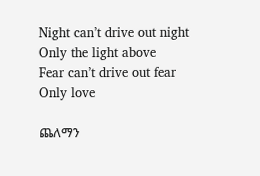Night can’t drive out night
Only the light above
Fear can’t drive out fear
Only love

ጨለማን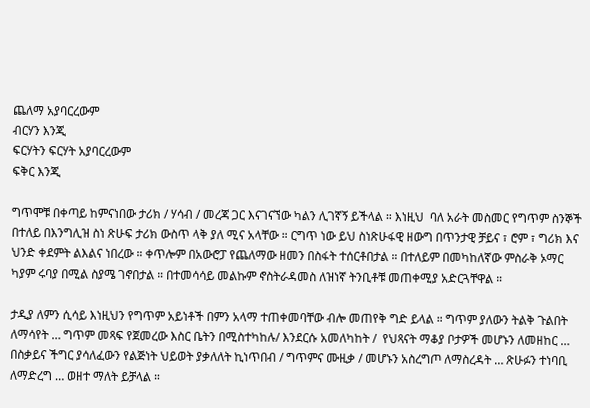ጨለማ አያባርረውም
ብርሃን እንጂ
ፍርሃትን ፍርሃት አያባርረውም
ፍቅር እንጂ

ግጥሞቹ በቀጣይ ከምናነበው ታሪክ / ሃሳብ / መረጃ ጋር እናገናኘው ካልን ሊገኛኝ ይችላል ። እነዚህ  ባለ አራት መስመር የግጥም ስንኞች በተለይ በእንግሊዝ ስነ ጽሁፍ ታሪክ ውስጥ ላቅ ያለ ሚና አላቸው ። ርግጥ ነው ይህ ስነጽሁፋዊ ዘውግ በጥንታዊ ቻይና ፣ ሮም ፣ ግሪክ እና ህንድ ቀደምት ልእልና ነበረው ። ቀጥሎም በአውሮፓ የጨለማው ዘመን በስፋት ተሰርቶበታል ። በተለይም በመካከለኛው ምስራቅ ኦማር ካያም ሩባያ በሚል ስያሜ ገኖበታል ። በተመሳሳይ መልኩም ኖስትራዳመስ ለዝነኛ ትንቢቶቹ መጠቀሚያ አድርጓቸዋል ።

ታዲያ ለምን ሲሳይ እነዚህን የግጥም አይነቶች በምን አላማ ተጠቀመባቸው ብሎ መጠየቅ ግድ ይላል ። ግጥም ያለውን ትልቅ ጉልበት ለማሳየት … ግጥም መጻፍ የጀመረው እስር ቤትን በሚስተካከሉ/ እንደርሱ አመለካከት /  የህጻናት ማቆያ ቦታዎች መሆኑን ለመዘከር … በስቃይና ችግር ያሳለፈውን የልጅነት ህይወት ያቃለለት ኪነጥበብ / ግጥምና ሙዚቃ / መሆኑን አስረግጦ ለማስረዳት … ጽሁፉን ተነባቢ ለማድረግ … ወዘተ ማለት ይቻላል ።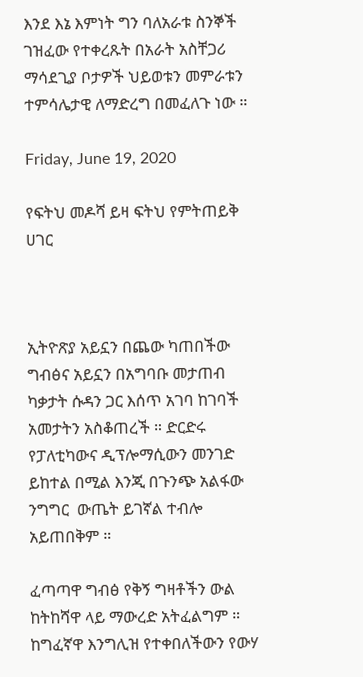እንደ እኔ እምነት ግን ባለአራቱ ስንኞች ገዝፈው የተቀረጹት በአራት አስቸጋሪ ማሳደጊያ ቦታዎች ህይወቱን መምራቱን ተምሳሌታዊ ለማድረግ በመፈለጉ ነው ።

Friday, June 19, 2020

የፍትህ መዶሻ ይዛ ፍትህ የምትጠይቅ ሀገር



ኢትዮጽያ አይኗን በጨው ካጠበችው  ግብፅና አይኗን በአግባቡ መታጠብ ካቃታት ሱዳን ጋር እሰጥ አገባ ከገባች አመታትን አስቆጠረች ። ድርድሩ የፓለቲካውና ዲፕሎማሲውን መንገድ ይከተል በሚል እንጂ በጉንጭ አልፋው ንግግር  ውጤት ይገኛል ተብሎ አይጠበቅም ።

ፈጣጣዋ ግብፅ የቅኝ ግዛቶችን ውል ከትከሻዋ ላይ ማውረድ አትፈልግም ። ከግፈኛዋ እንግሊዝ የተቀበለችውን የውሃ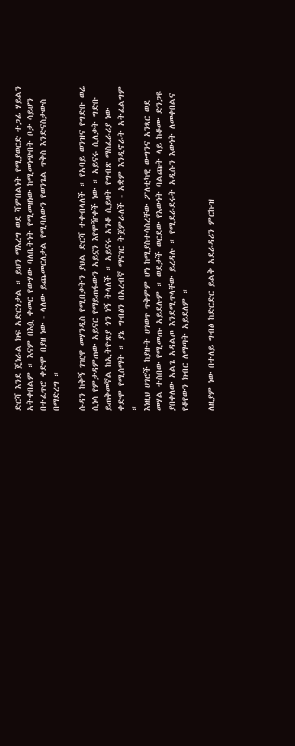ድርሻ እንደ ጄነራል ክፍ አድርጎታል ። ይህን ማእረግ ወደ ሻምበልነት የሚያወርድ ተጋፊ ሃይልን አትቀበልም ። እናም በእሷ ቀመር የውሃው ባለቤትነት የሚመዘነው ከሚመነጭበት ቦታ ሳይሆን በተፈጥሮ ቀድሞ በያዘ ነው - ላለው ይጨመርለታል የሚባለውን የወንጌል ጥቅስ እንድናስታውስ በማድረግ ።

ሱዳን ከቅኝ ገዢዋ መሃንዲስ የሚበቃትን ያህል ድርሻ ተቀብላለች ። የአባይ ወንዝና የግድቡ ወሬ ሲነሳ የምታዳምጠው አይናር የማይጠፋውን አይኗን እየሞዥቀች ነው ። አይናሩ ሲለቃት ግድቡ ይጠቅመኛል ከኢትዮጽያ ጎን ነኝ ትላለች ። አይናሩ አንቆ ሲይዛት የግብጽ ማስፈራሪያ ነው ቀድሞ የሚሰማት ። ያኔ ግብፅን በአረብኛ ማናገር ትጀምራለች - አቋም እንዲኖራት አትፈልግም ።
እነዚህ ሀገሮች ከያዙት ሀገወጥ ጥቅምም ሆነ ከሚያስተሳስረቸው ፖለቲካዊ ውግንና አንጻር ወደ መሃል ተስበው የሚመጡ አይደሉም ። ወደታች ወርደው የእውነት ባልጩት ላይ ከቆሙ ድንጋዩ ያበቀለው አልጌ አዳልጦ እንደሚጥላቸው ይረዳሉ ። የሚደራደሩት አዲሱን እውነት ለመቀበልና የቆየውን ክብር ለማጣት አይደለም ።

ለዚያም ነው በተለይ ግብፅ ከድርድር ይልቅ አደራዳሪን ምርኩዝ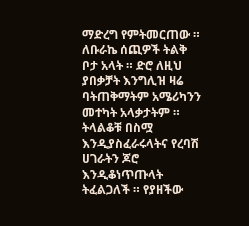ማድረግ የምትመርጠው ። ለቡራኬ ሰጪዎች ትልቅ ቦታ አላት ። ድሮ ለዚህ ያበቃቻት እንግሊዝ ዛሬ ባትጠቅማትም አሜሪካንን መተካት አላቃታትም ። ትላልቆቹ በስሟ እንዲያስፈራሩላትና የረባሽ ሀገራትን ጆሮ እንዲቆነጥጡላት ትፈልጋለች ። የያዘችው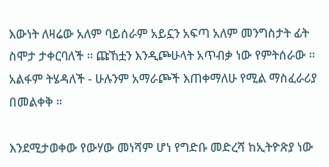እውነት ለዛሬው አለም ባይሰራም አይኗን አፍጣ አለም መንግስታት ፊት ስሞታ ታቀርባለች ። ጩኸቷን እንዲጮሁላት አጥብቃ ነው የምትሰራው ። አልፋም ትሄዳለች - ሁሉንም አማራጮች እጠቀማለሁ የሚል ማስፈራሪያ በመልቀቅ ።

እንደሚታወቀው የውሃው መነሻም ሆነ የግድቡ መድረሻ ከኢትዮጽያ ነው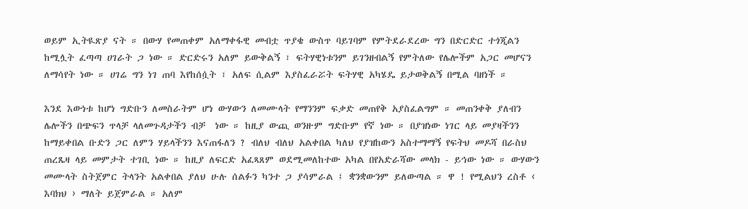ወይም ኢትዪጽያ ናት ። በውሃ የመጠቀም አለማቀፋዊ መብቷ ጥያቄ ውስጥ ባይገባም የምትደራደረው ግን በድርድር ተጎጂልን ከሚሏት ፈጣጣ ሀገራት ጋ ነው ። ድርድሩን አለም ይውቅልኝ ፣ ፍትሃዊነቱንም ይገንዘብልኝ የምትለው የሌሎችም አጋር መሆናን ለማሳየት ነው ። ሀገሬ ግን ነገ ጠባ እየከሰሷት ፣ አለፍ ሲልም እያስፈራሯት ፍትሃዊ አካሄዴ ይታወቅልኝ በሚል ባዘነች ።

እንደ እውነቱ ከሆነ ግድቡን ለመስራትም ሆነ ውሃውን ለመሙላት የማንንም ፍቃድ መጠየቅ አያስፈልግም ። መጠንቀቅ ያለብን ሌሎችን በጭፍን ጥላቻ ላለመጉዳታችን ብቻ  ነው ። ከዚያ ውጪ ወንዙም ግድቡም የኛ ነው ። በያዝነው ነገር ላይ መያዛችንን ከማይቀበል ቡድን ጋር ለምን ሃይላችንን እናጠፋለን ? ብለህ ብለህ አልቀበል ካለህ የያዝከውን አስተማማኝ የፍትህ መዶሻ በራስህ ጠረጼዛ ላይ መምታት ተገቢ ነው ። ከዚያ ለፍርድ አፈጻጸም ወደሚመለከተው አካል በየአድራሻው መላክ - ይኅው ነው ። ውሃውን መሙላት ስትጀምር ትላንት አልቀበል ያለህ ሁሉ ሰልፉን ካንተ ጋ ያሳምራል ፤ ቋንቋውንም ይለውጣል ። ዋ ! የሚልህን ረስቶ ‹ እባክህ › ማለት ይጀምራል ። አለም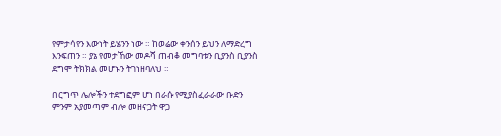የምታሳየን እውነት ይሄንን ነው ። ከወሬው ቀንሰን ይህን ለማድረግ እንፍጠን ። ያኔ የመታኸው መዶሻ ጠብቆ መግባቱን ቢያንስ ቢያንስ ደግሞ ትክክል መሆኑን ትገነዘባለህ ።

በርግጥ ሌሎችን ተደግፎም ሆነ በራሱ የሚያስፈራራው ቡድን ምንም አያመጣም ብሎ መዘናጋት ዋጋ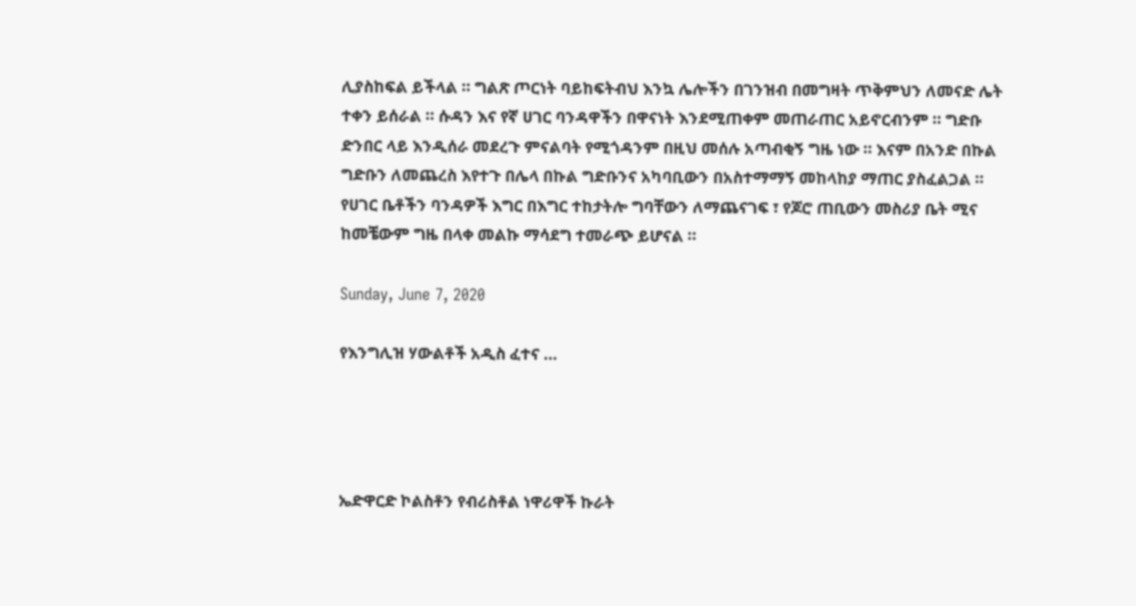ሊያስከፍል ይችላል ። ግልጽ ጦርነት ባይከፍትብህ እንኳ ሌሎችን በገንዝብ በመግዛት ጥቅምህን ለመናድ ሌት ተቀን ይሰራል ። ሱዳን እና የኛ ሀገር ባንዳዋችን በዋናነት እንደሚጠቀም መጠራጠር አይኖርብንም ። ግድቡ ድንበር ላይ እንዲሰራ መደረጉ ምናልባት የሚጎዳንም በዚህ መሰሉ አጣብቂኝ ግዜ ነው ። እናም በአንድ በኩል ግድቡን ለመጨረስ እየተጉ በሌላ በኩል ግድቡንና አካባቢውን በአስተማማኝ መከላከያ ማጠር ያስፈልጋል ። የሀገር ቤቶችን ባንዳዎች እግር በእግር ተከታትሎ ግባቸውን ለማጨናገፍ ፣ የጆሮ ጠቢውን መስሪያ ቤት ሚና ከመቼውም ግዜ በላቀ መልኩ ማሳደግ ተመራጭ ይሆናል ።

Sunday, June 7, 2020

የእንግሊዝ ሃውልቶች አዲስ ፈተና …




ኤድዋርድ ኮልስቶን የብሪስቶል ነዋሪዋች ኩራት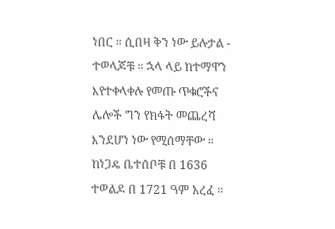ነበር ። ሲበዛ ቅን ነው ይሉታል - ተወላጆቹ ። ኋላ ላይ ከተማዋን እየተቀላቀሉ የመጡ ጥቁሮችና ሌሎች ግን የክፋት መጨረሻ እንደሆነ ነው የሚሰማቸው ። ከነጋዴ ቤተሰቦቹ በ 1636 ተወልዶ በ 1721 ዓም አረፈ ።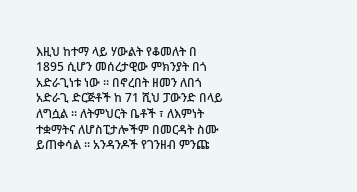እዚህ ከተማ ላይ ሃውልት የቆመለት በ 1895 ሲሆን መሰረታዊው ምክንያት በጎ አድራጊነቱ ነው ። በኖረበት ዘመን ለበጎ አድራጊ ድርጅቶች ከ 71 ሺህ ፓውንድ በላይ ለግሷል ። ለትምህርት ቤቶች ፣ ለእምነት ተቋማትና ለሆስፒታሎችም በመርዳት ስሙ ይጠቀሳል ። አንዳንዶች የገንዘብ ምንጩ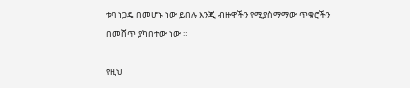ቱባ ነጋዴ በመሆኑ ነው ይበሉ እንጂ ብዙዋችን የሚያስማማው ጥቁሮችን በመሸጥ ያካበተው ነው ።

የዚህ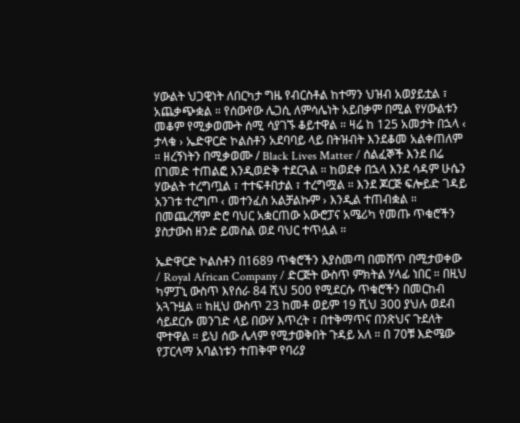ሃውልት ህጋዊነት ለበርካታ ግዜ የብርስቶል ከተማን ህዝብ አወያይቷል ፣ አጨቃጭቋል ። የሰውየው ሌጋሲ ለምሳሌነት አይበቃም በሚል የሃውልቱን መቆም የሚቃወሙት ሰሚ ሳያገኙ ቆይተዋል ። ዛሬ ከ 125 አመታት በኋላ ‹ ታላቁ › ኤድዋርድ ኮልስቶን አደባባይ ላይ በትዝብት እንደቆመ አልቀጠለም ። ዘረኝነትን በሚቃወሙ / Black Lives Matter / ሰልፈኞች እንደ በሬ በገመድ ተጠልፎ እንዲወድቅ ተደርጓል ። ከወደቀ በኋላ እንደ ሳዳም ሁሴን ሃውልት ተረግጧል ፣ ተተፍቶበታል ፣ ተረግሟል ። እንደ ጆርጅ ፍሎይድ ገዳይ አንገቱ ተረግጦ ‹ መተንፈስ አልቻልኩም › እንዲል ተጠብቋል ። በመጨረሻም ድሮ ባህር አቋርጠው አውሮፓና አሜሪካ የመጡ ጥቁሮችን ያስታውስ ዘንድ ይመስል ወደ ባህር ተጥሏል ።

ኤድዋርድ ኮልስቶን በ1689 ጥቁሮችን እያስመጣ በመሸጥ በሚታወቀው / Royal African Company / ድርጅት ውስጥ ምክትል ሃላፊ ነበር ። በዚህ ካምፓኒ ውስጥ እየሰራ 84 ሺህ 500 የሚደርሱ ጥቁሮችን በመርከብ አጓጉዟል ። ከዚህ ውስጥ 23 ከመቶ ወይም 19 ሺህ 300 ያህሉ ወደብ ሳይደርሱ መንገድ ላይ በውሃ እጥረት ፣ በተቅማጥና በንጽህና ጉደለት ሞተዋል ። ይህ ሰው ሌላም የሚታወቅበት ጉዳይ አለ ። በ 70ቹ እድሜው የፓርላማ አባልነቱን ተጠቅሞ የባሪያ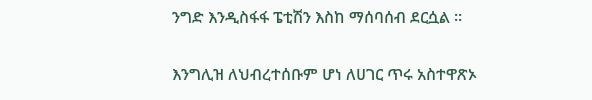ንግድ እንዲስፋፋ ፔቲሽን እስከ ማሰባሰብ ደርሷል ።

እንግሊዝ ለህብረተሰቡም ሆነ ለሀገር ጥሩ አስተዋጽኦ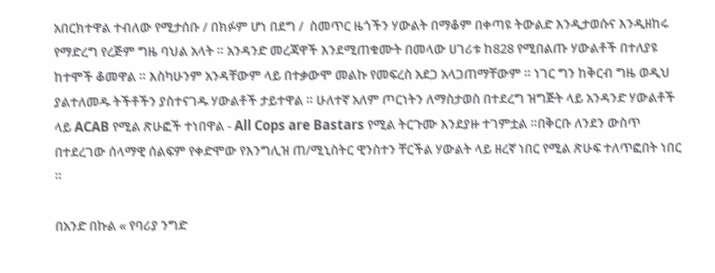አበርክተዋል ተብለው የሚታሰቡ / በክፉም ሆነ በደግ /  ስመጥር ዜጎችን ሃውልት በማቆም በቀጣዩ ትውልድ እንዲታወሱና እንዲዘከሩ የማድረግ የረጅም ግዜ ባህል አላት ። አንዳንድ መረጃዋች እንደሚጠቁሙት በመላው ሀገሪቱ ከ828 የሚበልጡ ሃውልቶች በተለያዩ ከተሞች ቆመዋል ። እስካሁንም አንዳቸውም ላይ በተቃውሞ መልኩ የመፍረስ አደጋ አላጋጠማቸውም ። ነገር ግን ከቅርብ ግዜ ወዲህ ያልተለመዱ ትችቶችን ያስተናገዱ ሃውልቶች ታይተዋል ። ሁለተኛ አለም ጦርነትን ለማስታወስ በተደረግ ዝግጅት ላይ አንዳንድ ሃውልቶች ላይ ACAB የሚል ጽሁፎች ተነበዋል - All Cops are Bastars የሚል ትርጉሙ እንደያዙ ተገምቷል ።በቅርቡ ለንደን ውስጥ በተደረገው ሰላማዊ ሰልፍም የቀድሞው የእንግሊዝ ጠ/ሚኒስትር ዊንስተን ቸርችል ሃውልት ላይ ዘረኛ ነበር የሚል ጽሁፍ ተለጥፎበት ነበር ።

በአንድ በኩል « የባሪያ ንግድ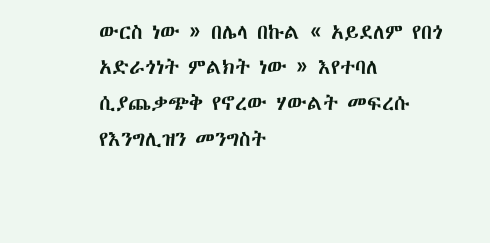ውርስ ነው » በሌላ በኩል « አይደለም የበጎ አድራጎነት ምልክት ነው » እየተባለ ሲያጨቃጭቅ የኖረው ሃውልት መፍረሱ የእንግሊዝን መንግስት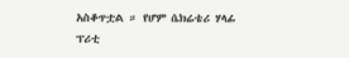አስቆጥቷል ። የሆም ሴክሬቴሪ ሃላፊ ፕሪቲ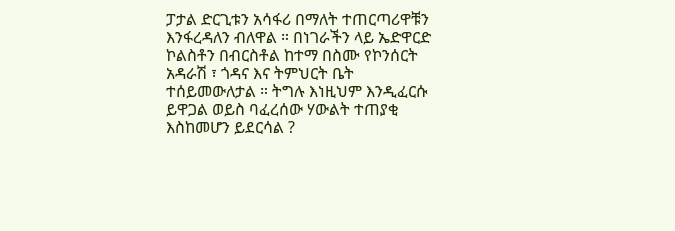ፓታል ድርጊቱን አሳፋሪ በማለት ተጠርጣሪዋቹን እንፋረዳለን ብለዋል ። በነገራችን ላይ ኤድዋርድ ኮልስቶን በብርስቶል ከተማ በስሙ የኮንሰርት አዳራሽ ፣ ጎዳና እና ትምህርት ቤት ተሰይመውለታል ። ትግሉ እነዚህም እንዲፈርሱ ይዋጋል ወይስ ባፈረሰው ሃውልት ተጠያቂ እስከመሆን ይደርሳል ?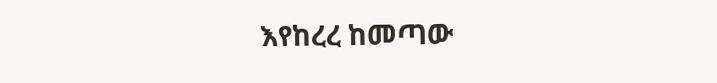እየከረረ ከመጣው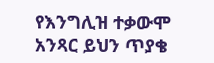የእንግሊዝ ተቃውሞ አንጻር ይህን ጥያቄ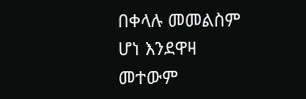በቀላሉ መመልስም ሆነ እንደዋዛ መተውም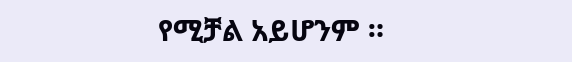የሚቻል አይሆንም ።